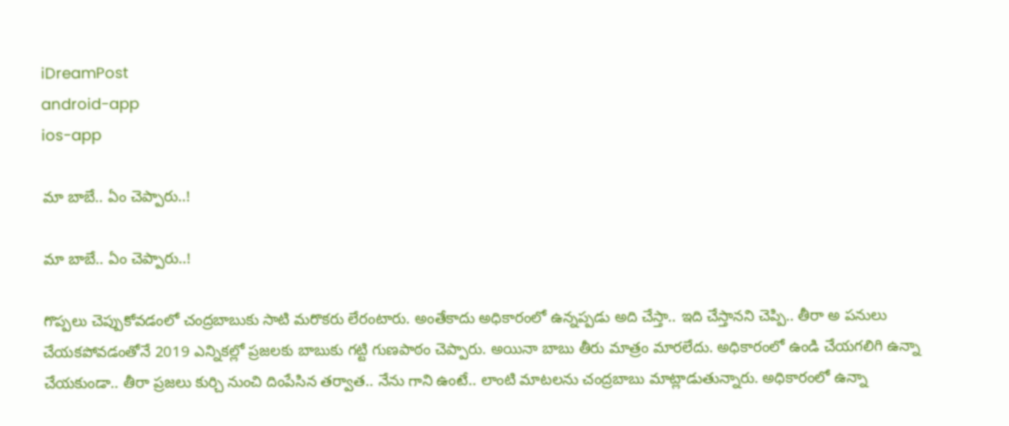iDreamPost
android-app
ios-app

మా బాబే.. ఏం చెప్పారు..!

మా బాబే.. ఏం చెప్పారు..!

గొప్పలు చెప్పుకోవడంలో చంద్రబాబుకు సాటి మరొకరు లేరంటారు. అంతేకాదు అధికారంలో ఉన్నప్పడు అది చేస్తా.. ఇది చేస్తానని చెప్పి.. తీరా అ పనులు చేయకపోవడంతోనే 2019 ఎన్నికల్లో ప్రజలకు బాబుకు గట్టి గుణపాఠం చెప్పారు. అయినా బాబు తీరు మాత్రం మారలేదు. అధికారంలో ఉండి చేయగలిగి ఉన్నా చేయకుండా.. తీరా ప్రజలు కుర్చి నుంచి దింపేసిన తర్వాత.. నేను గాని ఉంటే.. లాంటి మాటలను చంద్రబాబు మాట్లాడుతున్నారు. అధికారంలో ఉన్నా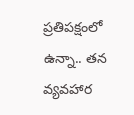ప్రతిపక్షంలో ఉన్నా.. తన వ్యవహార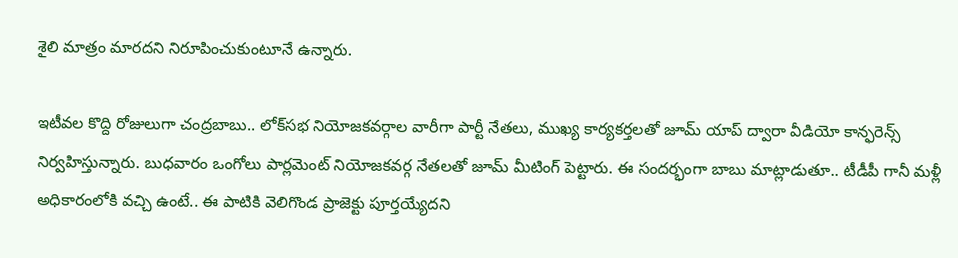శైలి మాత్రం మారదని నిరూపించుకుంటూనే ఉన్నారు.

ఇటీవల కొద్ది రోజులుగా చంద్రబాబు.. లోక్‌సభ నియోజకవర్గాల వారీగా పార్టీ నేతలు, ముఖ్య కార్యకర్తలతో జూమ్‌ యాప్‌ ద్వారా వీడియో కాన్ఫరెన్స్‌ నిర్వహిస్తున్నారు. బుధవారం ఒంగోలు పార్లమెంట్‌ నియోజకవర్గ నేతలతో జూమ్‌ మీటింగ్‌ పెట్టారు. ఈ సందర్భంగా బాబు మాట్లాడుతూ.. టీడీపీ గానీ మళ్లీ అధికారంలోకి వచ్చి ఉంటే.. ఈ పాటికి వెలిగొండ ప్రాజెక్టు పూర్తయ్యేదని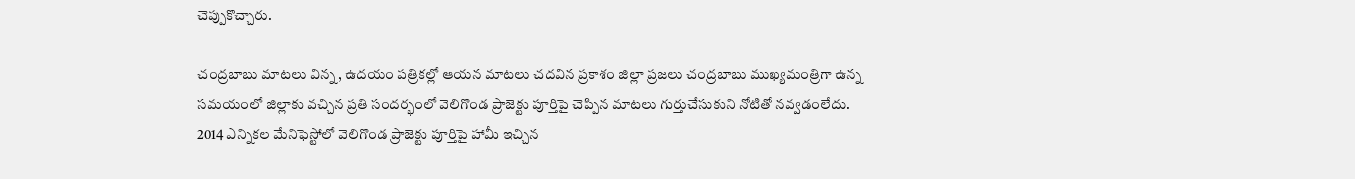చెప్పుకొచ్చారు.

చంద్రబాబు మాటలు విన్న, ఉదయం పత్రికల్లో ఆయన మాటలు చదవిన ప్రకాశం జిల్లా ప్రజలు చంద్రబాబు ముఖ్యమంత్రిగా ఉన్న సమయంలో జిల్లాకు వచ్చిన ప్రతి సందర్భంలో వెలిగొండ ప్రాజెక్టు పూర్తిపై చెప్పిన మాటలు గుర్తుచేసుకుని నోటితో నవ్వడంలేదు. 2014 ఎన్నికల మేనిఫెస్టోలో వెలిగొండ ప్రాజెక్టు పూర్తిపై హామీ ఇచ్చిన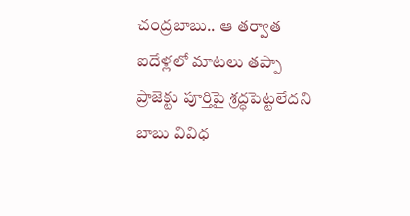చంద్రబాబు.. ఆ తర్వాత ఐదేళ్లలో మాటలు తప్పా ప్రాజెక్టు పూర్తిపై శ్రద్ధపెట్టలేదని బాబు వివిధ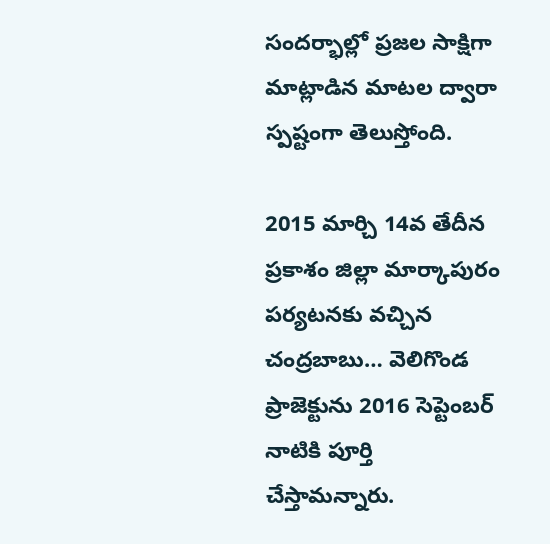సందర్భాల్లో ప్రజల సాక్షిగా మాట్లాడిన మాటల ద్వారా స్పష్టంగా తెలుస్తోంది.

2015 మార్చి 14వ తేదీన ప్రకాశం జిల్లా మార్కాపురం పర్యటనకు వచ్చిన చంద్రబాబు… వెలిగొండ ప్రాజెక్టును 2016 సెప్టెంబర్‌ నాటికి పూర్తి చేస్తామన్నారు.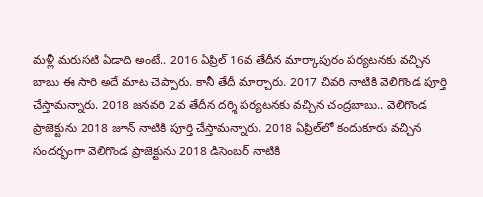మళ్లీ మరుసటి ఏడాది అంటే.. 2016 ఏప్రిల్‌ 16వ తేదీన మార్కాపురం పర్యటనకు వచ్చిన బాబు ఈ సారి అదే మాట చెప్పారు. కానీ తేదీ మార్చారు. 2017 చివరి నాటికి వెలిగొండ పూర్తి చేస్తామన్నారు. 2018 జనవరి 2వ తేదీన దర్శి పర్యటనకు వచ్చిన చంద్రబాబు.. వెలిగొండ ప్రాజెక్టును 2018 జూన్‌ నాటికి పూర్తి చేస్తామన్నారు. 2018 ఏప్రిల్‌లో కందుకూరు వచ్చిన సందర్భంగా వెలిగొండ ప్రాజెక్టును 2018 డిసెంబర్‌ నాటికి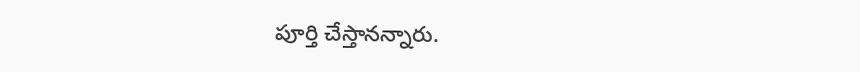పూర్తి చేస్తానన్నారు.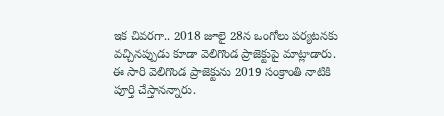ఇక చివరగా.. 2018 జూలై 28న ఒంగోలు పర్యటనకు వచ్చినప్పుడు కూడా వెలిగొండ ప్రాజెక్టుపై మాట్లాడారు. ఈ సారి వెలిగొండ ప్రాజెక్టును 2019 సంక్రాంతి నాటికి పూర్తి చేస్తానన్నారు.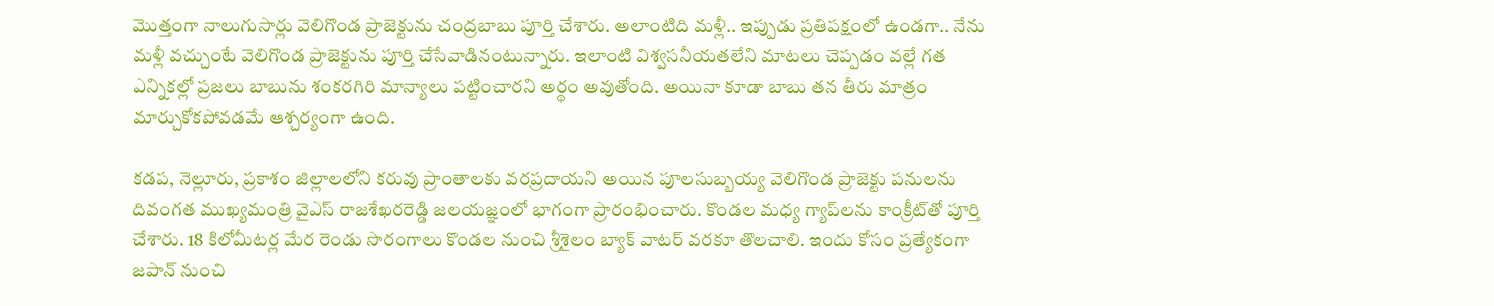మొత్తంగా నాలుగుసార్లు వెలిగొండ ప్రాజెక్టును చంద్రబాబు పూర్తి చేశారు. అలాంటిది మళ్లీ.. ఇప్పుడు ప్రతిపక్షంలో ఉండగా.. నేను మళ్లీ వచ్చుంటే వెలిగొండ ప్రాజెక్టును పూర్తి చేసేవాడినంటున్నారు. ఇలాంటి విశ్వసనీయతలేని మాటలు చెప్పడం వల్లే గత ఎన్నికల్లో ప్రజలు బాబును శంకరగిరి మాన్యాలు పట్టించారని అర్థం అవుతోంది. అయినా కూడా బాబు తన తీరు మాత్రం మార్చుకోకపోవడమే ఆశ్చర్యంగా ఉంది.

కడప, నెల్లూరు, ప్రకాశం జిల్లాలలోని కరువు ప్రాంతాలకు వరప్రదాయని అయిన పూలసుబ్బయ్య వెలిగొండ ప్రాజెక్టు పనులను దివంగత ముఖ్యమంత్రి వైఎస్‌ రాజశేఖరరెడ్డి జలయజ్ఞంలో భాగంగా ప్రారంభించారు. కొండల మధ్య గ్యాప్‌లను కాంక్రీట్‌తో పూర్తి చేశారు. 18 కిలోమీటర్ల మేర రెండు సొరంగాలు కొండల నుంచి శ్రీశైలం బ్యాక్‌ వాటర్‌ వరకూ తొలచాలి. ఇందు కోసం ప్రత్యేకంగా జపాన్‌ నుంచి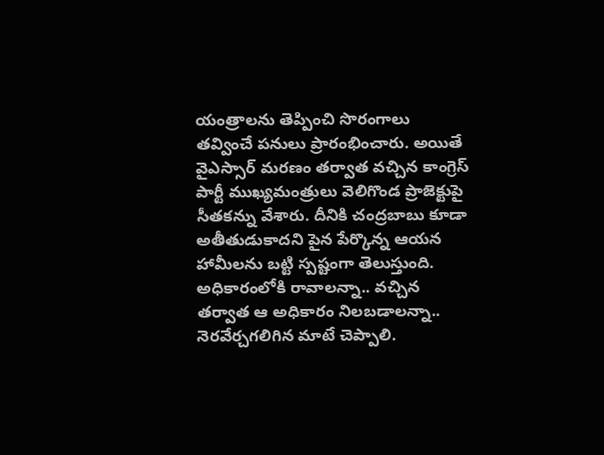యంత్రాలను తెప్పించి సొరంగాలు తవ్వించే పనులు ప్రారంభించారు. అయితే వైఎస్సార్‌ మరణం తర్వాత వచ్చిన కాంగ్రెస్‌ పార్టీ ముఖ్యమంత్రులు వెలిగొండ ప్రాజెక్టుపై సీతకన్ను వేశారు. దీనికి చంద్రబాబు కూడా అతీతుడుకాదని పైన పేర్కొన్న ఆయన హామీలను బట్టి స్పష్టంగా తెలుస్తుంది. అధికారంలోకి రావాలన్నా.. వచ్చిన తర్వాత ఆ అధికారం నిలబడాలన్నా.. నెరవేర్చగలిగిన మాటే చెప్పాలి.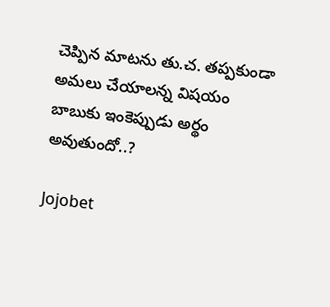చెప్పిన మాటను తు.చ. తప్పకుండా అమలు చేయాలన్న విషయం బాబుకు ఇంకెప్పుడు అర్థం అవుతుందో..?

Jojobet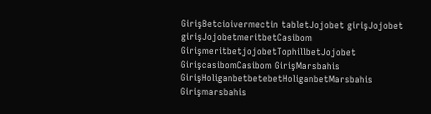GirişBetcioivermectin tabletJojobet girişJojobet girişJojobetmeritbetCasibom GirişmeritbetjojobetTophillbetJojobet GirişcasibomCasibom GirişMarsbahis GirişHoliganbetbetebetHoliganbetMarsbahis Girişmarsbahis